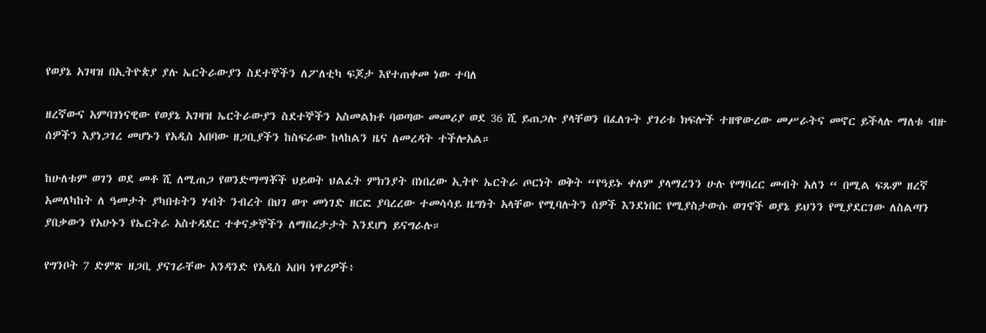የወያኔ አገዛዝ በኢትዮጵያ ያሉ ኤርትራውያን ስደተኞችን ለፖለቲካ ፍጆታ እየተጠቀመ ነው ተባለ

ዘረኛውና አምባገነናዊው የወያኔ አገዛዝ ኤርትራውያን ስደተኞችን አስመልክቶ ባወጣው መመሪያ ወደ 36 ሺ ይጠጋሉ ያላቸወን በፈለጉት ያገሪቱ ክፍሎች ተዘዋውረው መሥራትና መኖር ይችላሉ ማለቱ ብዙ ሰዎችን እያነጋገረ መሆኑን የአዲስ አበባው ዘጋቢያችን ከስፍራው ከላከልን ዜና ለመረዳት ተችሎአል።

ከሁለቱም ወገን ወደ መቶ ሺ ለሚጠጋ የወንድማማቾች ህይወት ህልፈት ምክንያት በነበረው ኢትዮ ኤርትራ ጦርነት ወቅት “የዓይኑ ቀለም ያላማረንን ሁሉ የማባረር መብት አለን “ በሚል ፍጹም ዘረኛ አመለካከት ለ ዓመታት ያካበቱትን ሃብት ንብረት በህገ ወጥ መነገድ ዘርፎ ያባረረው ተመሳሳይ ዜግነት አላቸው የሚባሉትን ሰዎች እንደነበር የሚያስታውሱ ወገኖች ወያኔ ይህንን የሚያደርገው ለስልጣን ያበቃውን የአሁኑን የኤርትራ አስተዳደር ተቀናቃኞችን ለማበረታታት እንደሆነ ይናግራሉ።

የግንቦት 7 ድምጽ ዘጋቢ ያናገራቸው አንዳንድ የአዲስ አበባ ነዋሪዎች፥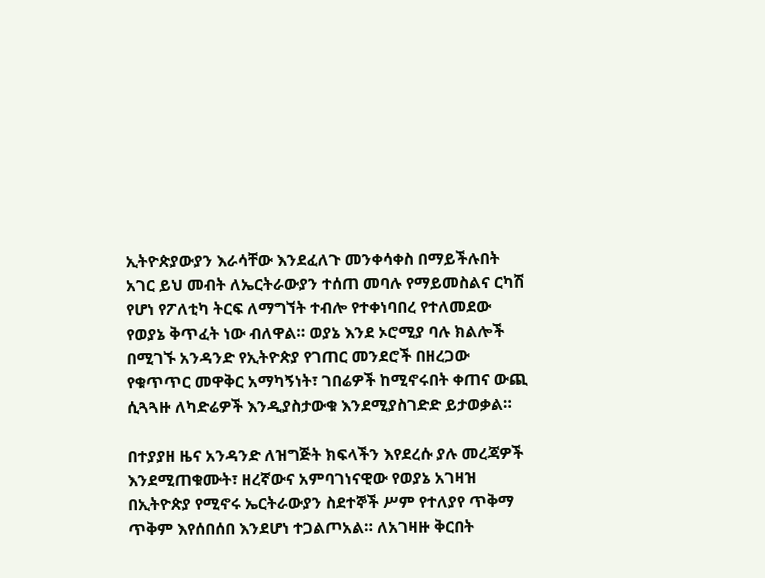ኢትዮጵያውያን እራሳቸው እንደፈለጉ መንቀሳቀስ በማይችሉበት አገር ይህ መብት ለኤርትራውያን ተሰጠ መባሉ የማይመስልና ርካሽ የሆነ የፖለቲካ ትርፍ ለማግኘት ተብሎ የተቀነባበረ የተለመደው የወያኔ ቅጥፈት ነው ብለዋል። ወያኔ እንደ ኦሮሚያ ባሉ ክልሎች በሚገኙ አንዳንድ የኢትዮጵያ የገጠር መንደሮች በዘረጋው የቁጥጥር መዋቅር አማካኝነት፣ ገበሬዎች ከሚኖሩበት ቀጠና ውጪ ሲጓጓዙ ለካድሬዎች እንዲያስታውቁ እንደሚያስገድድ ይታወቃል።

በተያያዘ ዜና አንዳንድ ለዝግጅት ክፍላችን እየደረሱ ያሉ መረጃዎች እንደሚጠቁሙት፣ ዘረኛውና አምባገነናዊው የወያኔ አገዛዝ በኢትዮጵያ የሚኖሩ ኤርትራውያን ስደተኞች ሥም የተለያየ ጥቅማ ጥቅም እየሰበሰበ እንደሆነ ተጋልጦአል። ለአገዛዙ ቅርበት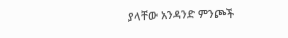ያላቸው አንዳንድ ምንጮች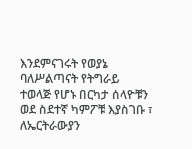እንደምናገሩት የወያኔ ባለሥልጣናት የትግራይ ተወላጅ የሆኑ በርካታ ሰላዮቹን ወደ ስደተኛ ካምፖቹ እያስገቡ ፣ ለኤርትራውያን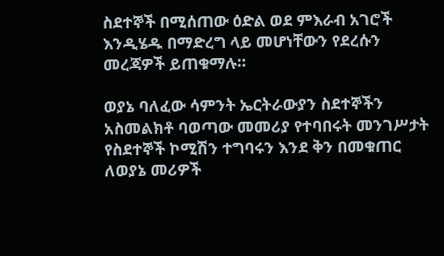ስደተኞች በሚሰጠው ዕድል ወደ ምእራብ አገሮች እንዲሄዱ በማድረግ ላይ መሆነቸውን የደረሱን መረጃዎች ይጠቁማሉ።

ወያኔ ባለፈው ሳምንት ኤርትራውያን ስደተኞችን አስመልክቶ ባወጣው መመሪያ የተባበሩት መንገሥታት የስደተኞች ኮሚሽን ተግባሩን እንደ ቅን በመቁጠር ለወያኔ መሪዎች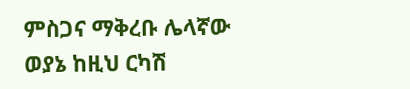ምስጋና ማቅረቡ ሌላኛው ወያኔ ከዚህ ርካሽ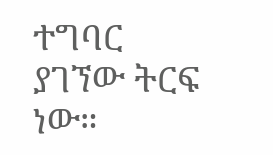ተግባር ያገኘው ትርፍ ነው።